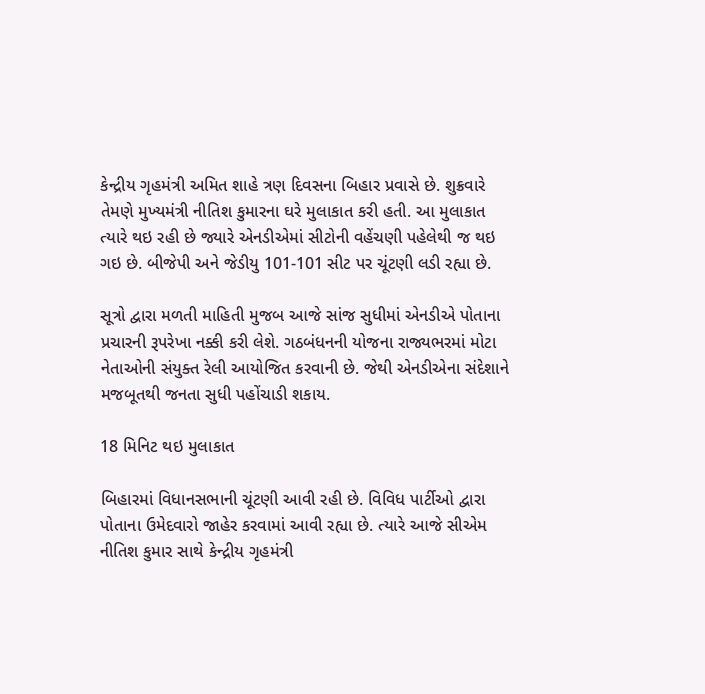કેન્દ્રીય ગૃહમંત્રી અમિત શાહે ત્રણ દિવસના બિહાર પ્રવાસે છે. શુક્રવારે તેમણે મુખ્યમંત્રી નીતિશ કુમારના ઘરે મુલાકાત કરી હતી. આ મુલાકાત ત્યારે થઇ રહી છે જ્યારે એનડીએમાં સીટોની વહેંચણી પહેલેથી જ થઇ ગઇ છે. બીજેપી અને જેડીયુ 101-101 સીટ પર ચૂંટણી લડી રહ્યા છે.

સૂત્રો દ્વારા મળતી માહિતી મુજબ આજે સાંજ સુધીમાં એનડીએ પોતાના પ્રચારની રૂપરેખા નક્કી કરી લેશે. ગઠબંધનની યોજના રાજ્યભરમાં મોટા નેતાઓની સંયુક્ત રેલી આયોજિત કરવાની છે. જેથી એનડીએના સંદેશાને મજબૂતથી જનતા સુધી પહોંચાડી શકાય.

18 મિનિટ થઇ મુલાકાત

બિહારમાં વિધાનસભાની ચૂંટણી આવી રહી છે. વિવિધ પાર્ટીઓ દ્વારા પોતાના ઉમેદવારો જાહેર કરવામાં આવી રહ્યા છે. ત્યારે આજે સીએમ નીતિશ કુમાર સાથે કેન્દ્રીય ગૃહમંત્રી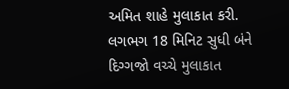અમિત શાહે મુલાકાત કરી. લગભગ 18 મિનિટ સુધી બંને દિગ્ગજો વચ્ચે મુલાકાત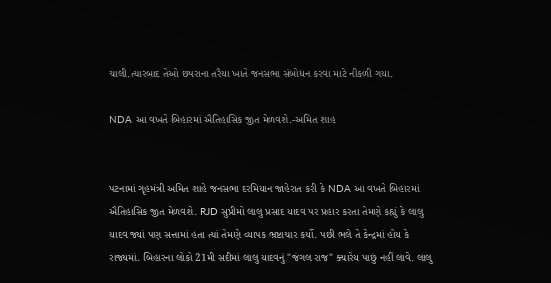ચાલી.ત્યારબાદ તેઓ છપરાના તરૈયા ખાતે જનસભા સંબોધન કરવા માટે નીકળી ગયા.

NDA આ વખતે બિહારમાં ઐતિહાસિક જીત મેળવશે.-અમિત શાહ


પટનામાં ગૃહમંત્રી અમિત શાહે જનસભા દરમિયાન જાહેરાત કરી કે NDA આ વખતે બિહારમાં ઐતિહાસિક જીત મેળવશે. RJD સુપ્રીમો લાલુ પ્રસાદ યાદવ પર પ્રહાર કરતા તેમણે કહ્યું કે લાલુ યાદવ જ્યાં પણ સત્તામાં હતા ત્યાં તેમણે વ્યાપક ભ્રષ્ટાચાર કર્યો. પછી ભલે તે કેન્દ્રમાં હોય કે રાજ્યમાં. બિહારના લોકો 21મી સદીમાં લાલુ યાદવનું "જંગલ રાજ" ક્યારેય પાછું નહીં લાવે. લાલુ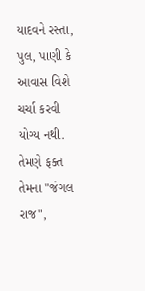યાદવને રસ્તા, પુલ, પાણી કે આવાસ વિશે ચર્ચા કરવી યોગ્ય નથી. તેમણે ફક્ત તેમના "જંગલ રાજ",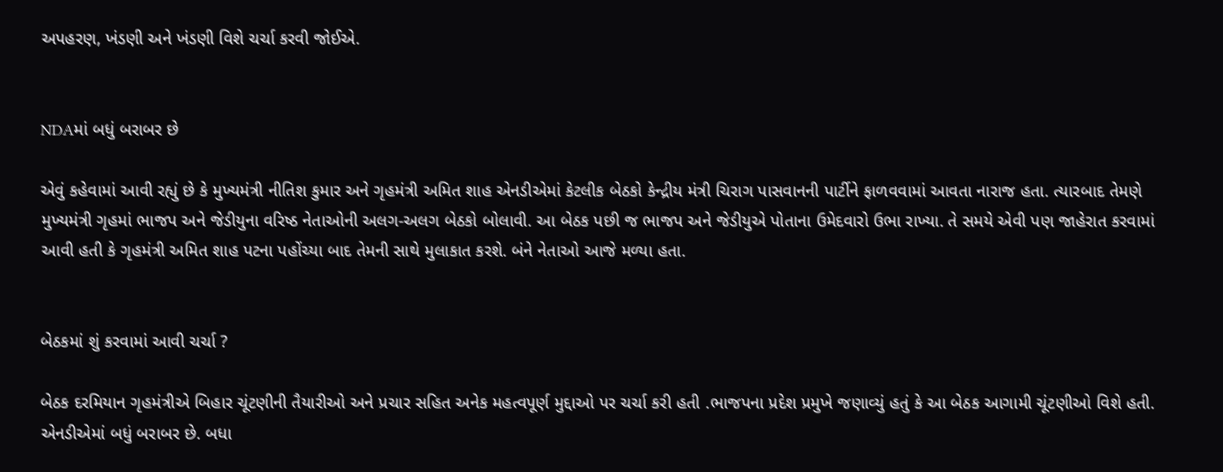અપહરણ, ખંડણી અને ખંડણી વિશે ચર્ચા કરવી જોઈએ.


NDAમાં બધું બરાબર છે

એવું કહેવામાં આવી રહ્યું છે કે મુખ્યમંત્રી નીતિશ કુમાર અને ગૃહમંત્રી અમિત શાહ એનડીએમાં કેટલીક બેઠકો કેન્દ્રીય મંત્રી ચિરાગ પાસવાનની પાર્ટીને ફાળવવામાં આવતા નારાજ હતા. ત્યારબાદ તેમણે મુખ્યમંત્રી ગૃહમાં ભાજપ અને જેડીયુના વરિષ્ઠ નેતાઓની અલગ-અલગ બેઠકો બોલાવી. આ બેઠક પછી જ ભાજપ અને જેડીયુએ પોતાના ઉમેદવારો ઉભા રાખ્યા. તે સમયે એવી પણ જાહેરાત કરવામાં આવી હતી કે ગૃહમંત્રી અમિત શાહ પટના પહોંચ્યા બાદ તેમની સાથે મુલાકાત કરશે. બંને નેતાઓ આજે મળ્યા હતા.


બેઠકમાં શું કરવામાં આવી ચર્ચા ?

બેઠક દરમિયાન ગૃહમંત્રીએ બિહાર ચૂંટણીની તૈયારીઓ અને પ્રચાર સહિત અનેક મહત્વપૂર્ણ મુદ્દાઓ પર ચર્ચા કરી હતી .ભાજપના પ્રદેશ પ્રમુખે જણાવ્યું હતું કે આ બેઠક આગામી ચૂંટણીઓ વિશે હતી. એનડીએમાં બધું બરાબર છે. બધા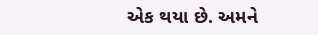એક થયા છે. અમને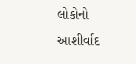લોકોનો આશીર્વાદ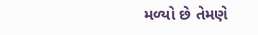મળ્યો છે તેમણે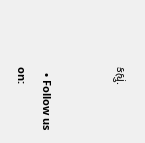કહ્યું.


  • Follow us on: